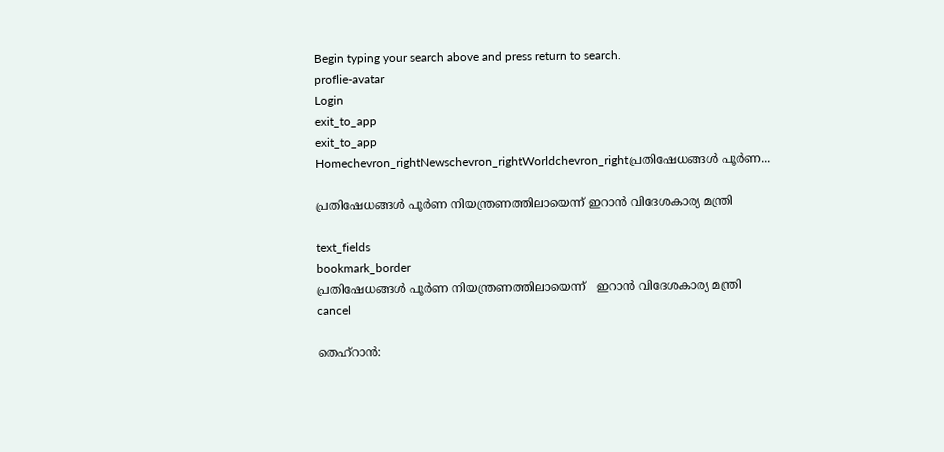Begin typing your search above and press return to search.
proflie-avatar
Login
exit_to_app
exit_to_app
Homechevron_rightNewschevron_rightWorldchevron_rightപ്രതിഷേധങ്ങൾ പൂർണ...

പ്രതിഷേധങ്ങൾ പൂർണ നിയന്ത്രണത്തിലായെന്ന് ഇറാൻ വിദേശകാര്യ മന്ത്രി

text_fields
bookmark_border
പ്രതിഷേധങ്ങൾ പൂർണ നിയന്ത്രണത്തിലായെന്ന്   ഇറാൻ വിദേശകാര്യ മന്ത്രി
cancel

തെഹ്റാൻ: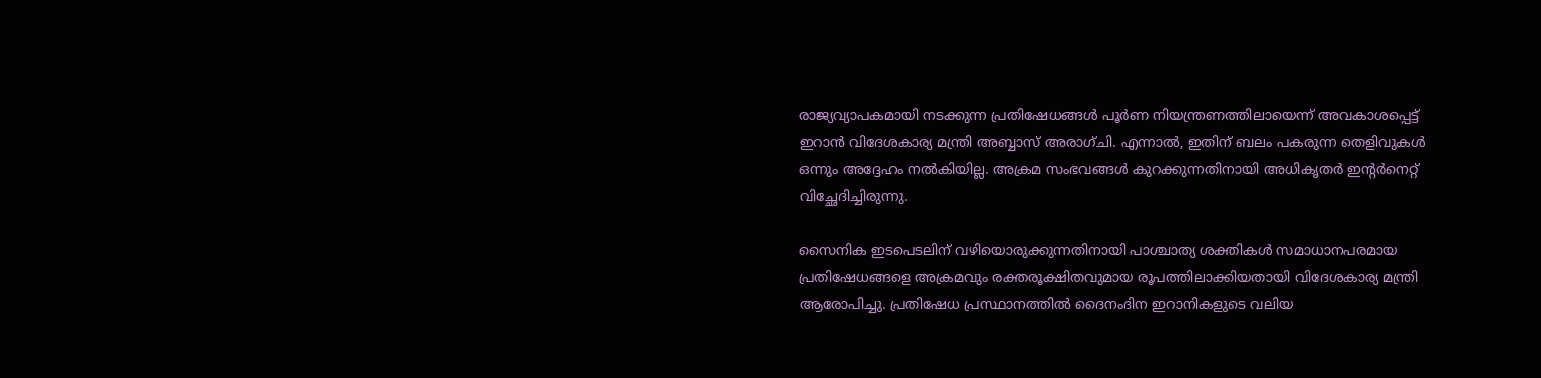രാജ്യവ്യാപകമായി നടക്കുന്ന പ്രതിഷേധങ്ങൾ പൂർണ നിയന്ത്രണത്തിലായെന്ന് അവകാശപ്പെട്ട് ഇറാൻ വിദേശകാര്യ മന്ത്രി അബ്ബാസ് അരാഗ്ചി. എന്നാൽ, ഇതിന് ബലം പകരുന്ന തെളിവുകൾ ഒന്നും അദ്ദേഹം നൽകിയില്ല. അക്രമ സംഭവങ്ങൾ കുറക്കുന്നതിനായി അധികൃതർ ഇന്റർനെറ്റ് വിച്ഛേദിച്ചിരുന്നു.

സൈനിക ഇടപെടലിന് വഴിയൊരുക്കുന്നതിനായി പാശ്ചാത്യ ശക്തികൾ സമാധാനപരമായ പ്രതിഷേധങ്ങളെ അക്രമവും രക്തരൂക്ഷിതവുമായ രൂപത്തിലാക്കിയതായി വിദേശകാര്യ മന്ത്രി ആരോപിച്ചു. പ്രതിഷേധ പ്രസ്ഥാനത്തിൽ ദൈനംദിന ഇറാനികളുടെ വലിയ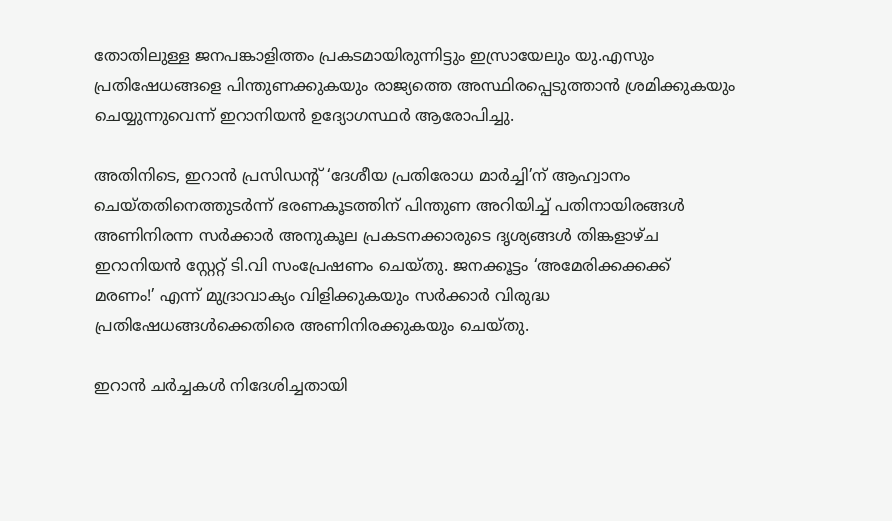തോതിലുള്ള ജനപങ്കാളിത്തം പ്രകടമായിരുന്നിട്ടും ഇസ്രായേലും യു.എസും പ്രതിഷേധങ്ങളെ പിന്തുണക്കുകയും രാജ്യത്തെ അസ്ഥിരപ്പെടുത്താൻ ശ്രമിക്കുകയും ചെയ്യുന്നുവെന്ന് ഇറാനിയൻ ഉദ്യോഗസ്ഥർ ആരോപിച്ചു.

അതിനിടെ, ഇറാൻ പ്രസിഡന്റ് ‘ദേശീയ പ്രതിരോധ മാർച്ചി’ന് ആഹ്വാനം ചെയ്തതിനെത്തുടർന്ന് ഭരണകൂടത്തിന് പിന്തുണ അറിയിച്ച് പതിനായിരങ്ങൾ അണിനിരന്ന സർക്കാർ അനുകൂല പ്രകടനക്കാരുടെ ദൃശ്യങ്ങൾ തിങ്കളാഴ്ച ഇറാനിയൻ സ്റ്റേറ്റ് ടി.വി സംപ്രേഷണം ചെയ്തു. ജനക്കൂട്ടം ‘അമേരിക്കക്കക്ക് മരണം!’ എന്ന് മുദ്രാവാക്യം വിളിക്കുകയും സർക്കാർ വിരുദ്ധ പ്രതിഷേധങ്ങൾക്കെതിരെ അണിനിരക്കുകയും ചെയ്തു.

ഇറാൻ ചർച്ചകൾ നിദേശിച്ചതായി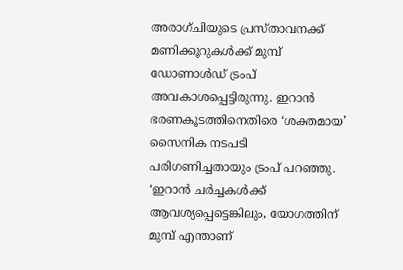അരാഗ്ചിയുടെ പ്രസ്താവനക്ക് മണിക്കൂറുകൾക്ക് മുമ്പ് ഡോണാൾഡ് ട്രംപ് അവകാശപ്പെട്ടിരുന്നു. ഇറാൻ ഭരണകൂടത്തിനെതിരെ ‘ശക്തമായ’ സൈനിക നടപടി പരിഗണിച്ചതായും ട്രംപ് പറഞ്ഞു. ‘ഇറാൻ ചർച്ചകൾക്ക് ആവശ്യപ്പെട്ടെങ്കിലും, യോഗത്തിന് മുമ്പ് എന്താണ്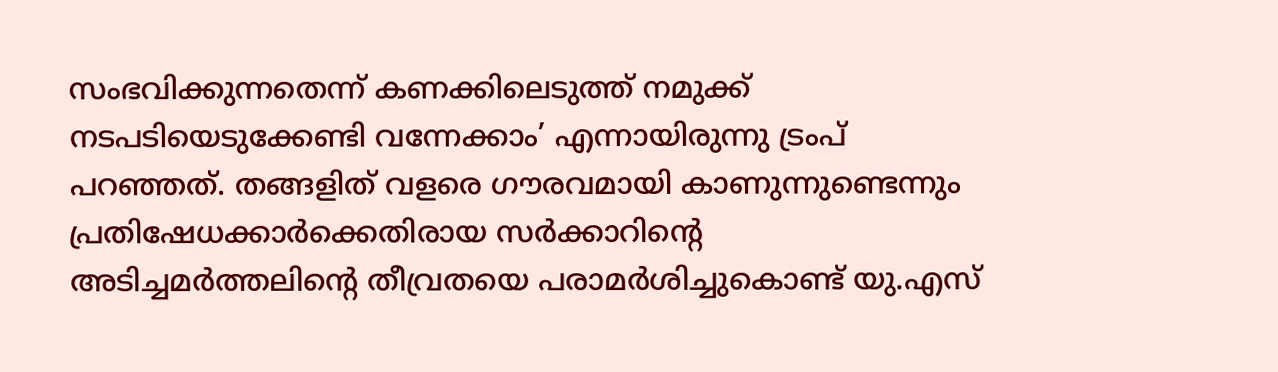സംഭവിക്കുന്നതെന്ന് കണക്കിലെടുത്ത് നമുക്ക് നടപടിയെടുക്കേണ്ടി വന്നേക്കാം’ എന്നായിരുന്നു ട്രംപ് പറഞ്ഞത്. തങ്ങളിത് വളരെ ഗൗരവമായി കാണുന്നുണ്ടെന്നും പ്രതിഷേധക്കാർക്കെതിരായ സർക്കാറിന്റെ അടിച്ചമർത്തലിന്റെ തീവ്രതയെ പരാമർശിച്ചുകൊണ്ട് യു.എസ്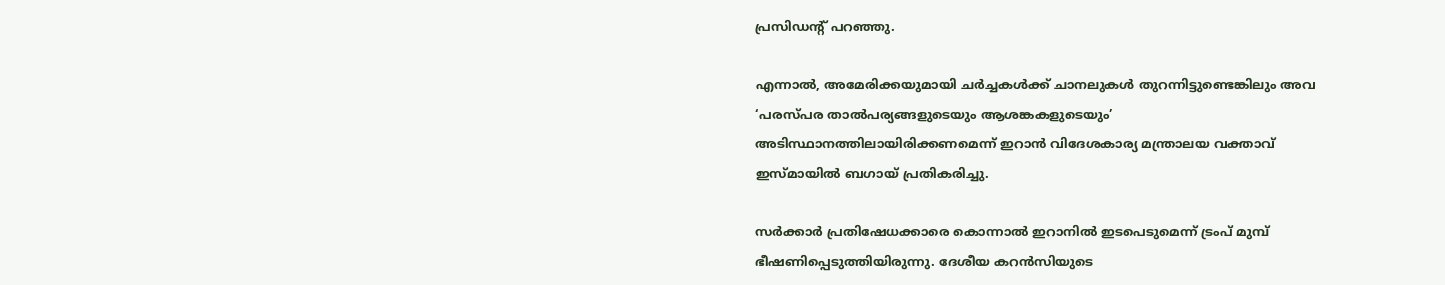പ്രസിഡന്റ് പറഞ്ഞു.

എന്നാൽ, അമേരിക്കയുമായി ചർച്ചകൾക്ക് ചാനലുകൾ തുറന്നിട്ടുണ്ടെങ്കിലും അവ ‘പരസ്പര താൽപര്യങ്ങളുടെയും ആശങ്കകളുടെയും’ അടിസ്ഥാനത്തിലായിരിക്കണമെന്ന് ഇറാൻ വിദേശകാര്യ മന്ത്രാലയ വക്താവ് ഇസ്മായിൽ ബഗായ് പ്രതികരിച്ചു.

സർക്കാർ പ്രതിഷേധക്കാരെ കൊന്നാൽ ഇറാനിൽ ഇടപെടുമെന്ന് ട്രംപ് മുമ്പ് ഭീഷണിപ്പെടുത്തിയിരുന്നു. ദേശീയ കറൻസിയുടെ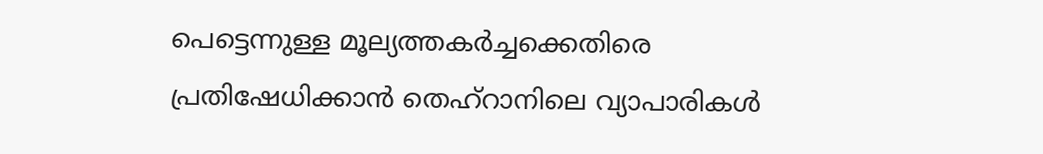പെട്ടെന്നുള്ള മൂല്യത്തകർച്ചക്കെതിരെ പ്രതിഷേധിക്കാൻ തെഹ്‌റാനിലെ വ്യാപാരികൾ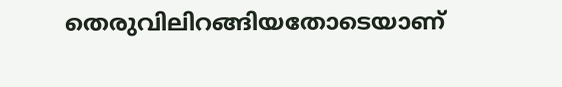തെരുവിലിറങ്ങിയതോടെയാണ്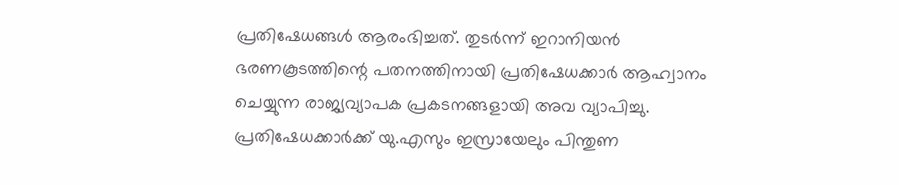പ്രതിഷേധങ്ങൾ ആരംഭിച്ചത്. തുടർന്ന് ഇറാനിയൻ ഭരണകൂടത്തിന്റെ പതനത്തിനായി പ്രതിഷേധക്കാർ ആഹ്വാനം ചെയ്യുന്ന രാജ്യവ്യാപക പ്രകടനങ്ങളായി അവ വ്യാപിച്ചു. പ്രതിഷേധക്കാർക്ക് യു.എസും ഇസ്രായേലും പിന്തുണ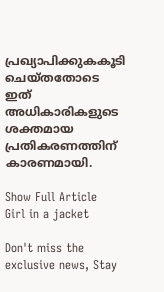പ്രഖ്യാപിക്കുകകൂടി ചെയ്തതോടെ ഇത് അധികാരികളുടെ ശക്തമായ പ്രതികരണത്തിന് കാരണമായി.

Show Full Article
Girl in a jacket

Don't miss the exclusive news, Stay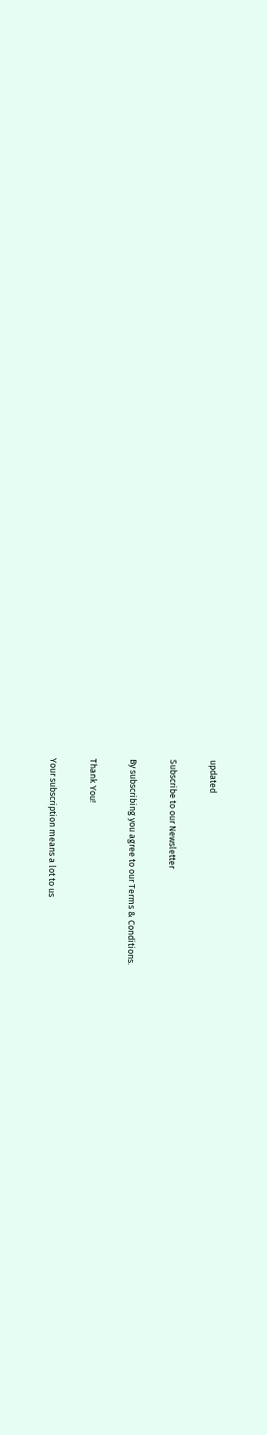updated

Subscribe to our Newsletter

By subscribing you agree to our Terms & Conditions.

Thank You!

Your subscription means a lot to us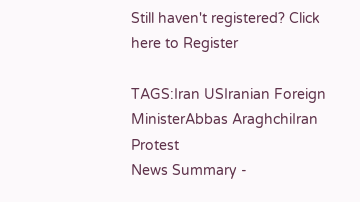Still haven't registered? Click here to Register

TAGS:Iran USIranian Foreign MinisterAbbas AraghchiIran Protest
News Summary -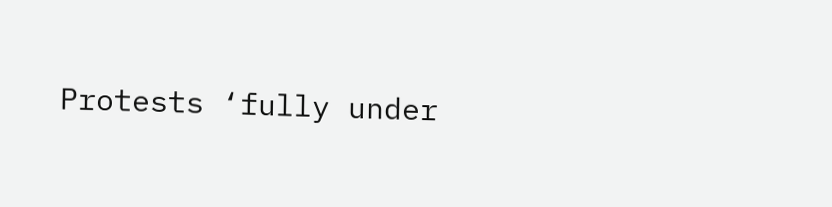Protests ‘fully under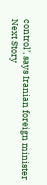control’, says Iranian foreign minister
Next Story